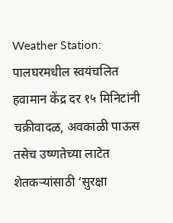Weather Station: पालघरमधील स्वयंचलित हवामान केंद्र दर १५ मिनिटांनी चक्रीवादळ, अवकाळी पाऊस तसेच उष्णतेच्या लाटेत शेतकऱ्यांसाठी ‘सुरक्षा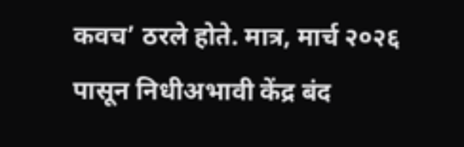कवच’ ठरले होते. मात्र, मार्च २०२६ पासून निधीअभावी केंद्र बंद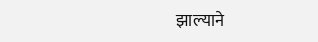झाल्याने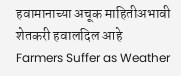हवामानाच्या अचूक माहितीअभावी शेतकरी हवालदिल आहे
Farmers Suffer as Weather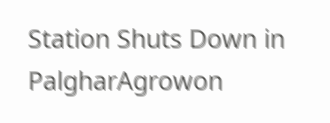Station Shuts Down in PalgharAgrowon